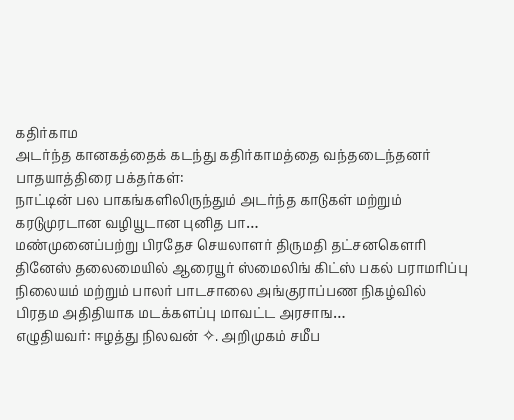கதிர்காம
அடர்ந்த கானகத்தைக் கடந்து கதிர்காமத்தை வந்தடைந்தனர் பாதயாத்திரை பக்தர்கள்:
நாட்டின் பல பாகங்களிலிருந்தும் அடர்ந்த காடுகள் மற்றும் கரடுமுரடான வழியூடான புனித பா…
மண்முனைப்பற்று பிரதேச செயலாளர் திருமதி தட்சனகெளரி தினேஸ் தலைமையில் ஆரையூர் ஸ்மைலிங் கிட்ஸ் பகல் பராமரிப்பு நிலையம் மற்றும் பாலர் பாடசாலை அங்குராப்பண நிகழ்வில் பிரதம அதிதியாக மடக்களப்பு மாவட்ட அரசாங…
எழுதியவர்: ஈழத்து நிலவன் ✧. அறிமுகம் சமீப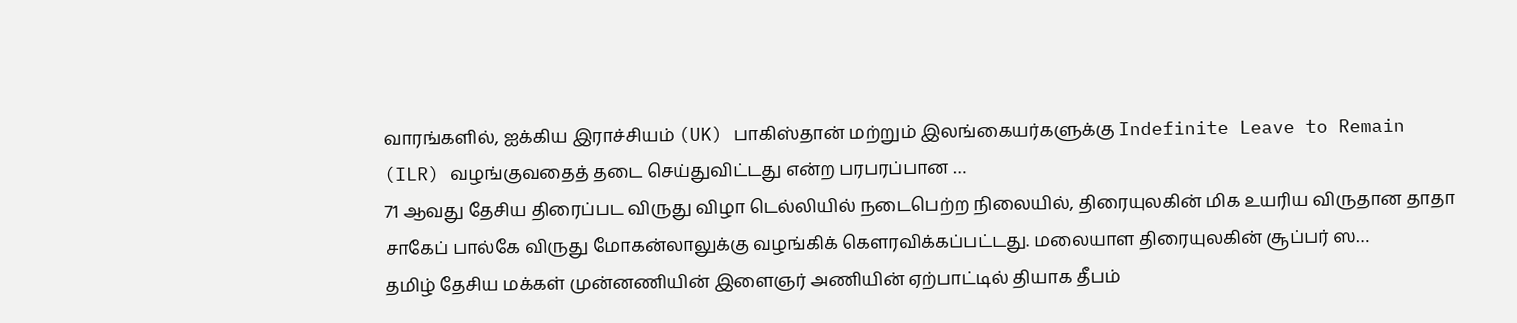வாரங்களில், ஐக்கிய இராச்சியம் (UK) பாகிஸ்தான் மற்றும் இலங்கையர்களுக்கு Indefinite Leave to Remain (ILR) வழங்குவதைத் தடை செய்துவிட்டது என்ற பரபரப்பான …
71 ஆவது தேசிய திரைப்பட விருது விழா டெல்லியில் நடைபெற்ற நிலையில், திரையுலகின் மிக உயரிய விருதான தாதா சாகேப் பால்கே விருது மோகன்லாலுக்கு வழங்கிக் கௌரவிக்கப்பட்டது. மலையாள திரையுலகின் சூப்பர் ஸ…
தமிழ் தேசிய மக்கள் முன்னணியின் இளைஞர் அணியின் ஏற்பாட்டில் தியாக தீபம்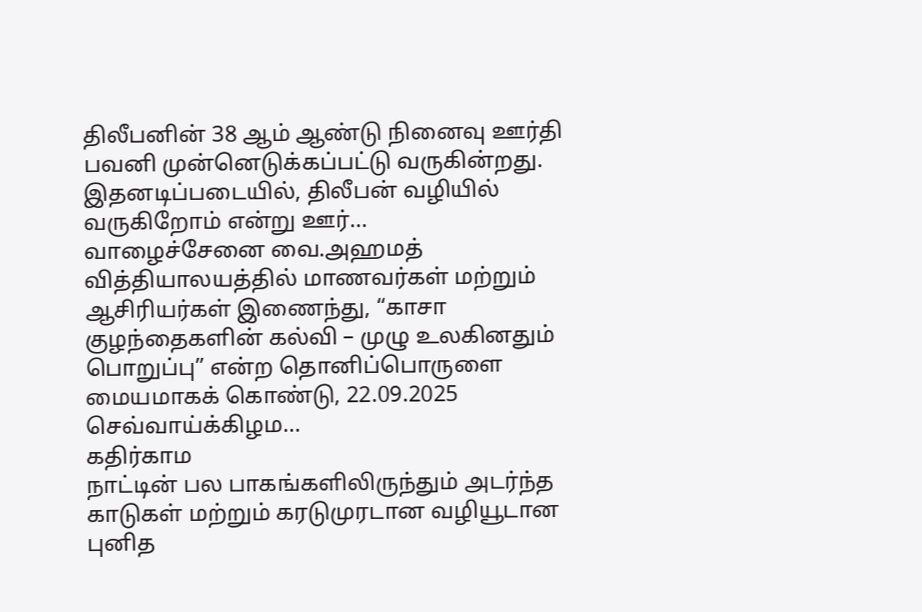திலீபனின் 38 ஆம் ஆண்டு நினைவு ஊர்தி பவனி முன்னெடுக்கப்பட்டு வருகின்றது. இதனடிப்படையில், திலீபன் வழியில் வருகிறோம் என்று ஊர்…
வாழைச்சேனை வை.அஹமத் வித்தியாலயத்தில் மாணவர்கள் மற்றும் ஆசிரியர்கள் இணைந்து, “காசா குழந்தைகளின் கல்வி – முழு உலகினதும் பொறுப்பு” என்ற தொனிப்பொருளை மையமாகக் கொண்டு, 22.09.2025 செவ்வாய்க்கிழம…
கதிர்காம
நாட்டின் பல பாகங்களிலிருந்தும் அடர்ந்த காடுகள் மற்றும் கரடுமுரடான வழியூடான புனித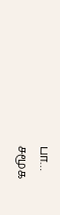பா…
சமூக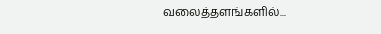வலைத்தளங்களில்...